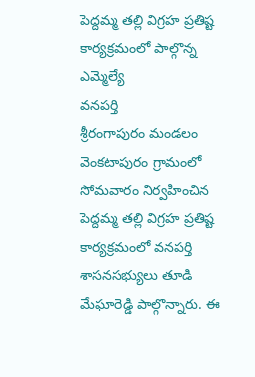పెద్దమ్మ తల్లి విగ్రహ ప్రతిష్ట కార్యక్రమంలో పాల్గొన్న ఎమ్మెల్యే
వనపర్తి
శ్రీరంగాపురం మండలం వెంకటాపురం గ్రామంలో సోమవారం నిర్వహించిన పెద్దమ్మ తల్లి విగ్రహ ప్రతిష్ట కార్యక్రమంలో వనపర్తి శాసనసభ్యులు తూడి మేఘారెడ్డి పాల్గొన్నారు. ఈ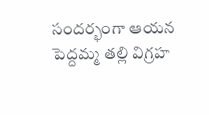సందర్భంగా ఆయన పెద్దమ్మ తల్లి విగ్రహ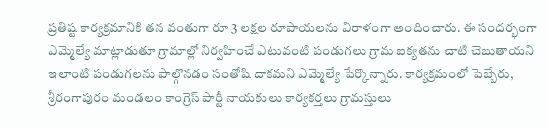ప్రతిష్ట కార్యక్రమానికి తన వంతుగా రూ 3 లక్షల రూపాయలను విరాళంగా అందించారు. ఈ సందర్భంగా ఎమ్మెల్యే మాట్లాడుతూ గ్రామాల్లో నిర్వహించే ఎటువంటి పండుగలు గ్రామ ఐక్యతను చాటి చెబుతాయని ఇలాంటి పండుగలను పాల్గొనడం సంతోషి దాకమని ఎమ్మెల్యే పేర్కొన్నారు. కార్యక్రమంలో పెబ్బేరు, శ్రీరంగాపురం మండలం కాంగ్రెస్ పార్టీ నాయకులు కార్యకర్తలు గ్రామస్తులు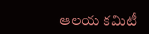ఆలయ కమిటీ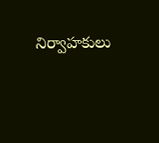నిర్వాహకులు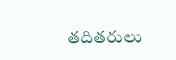తదితరులు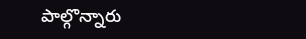పాల్గొన్నారు